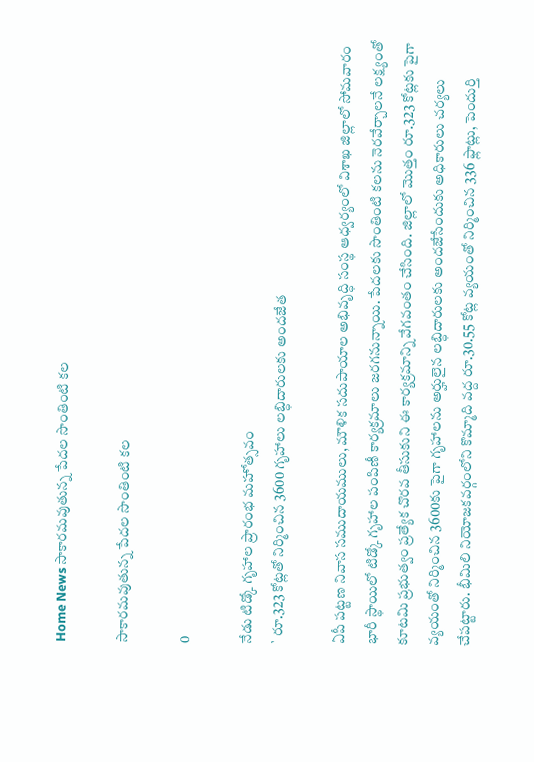Home News సాకారమవుతున్న పేదల సొంతింటి కల

సాకారమవుతున్న పేదల సొంతింటి కల

0

నేడు టిడ్కో గృహాల ప్రారంభ మహోత్సవం
` రూ.323 కోట్లతో నిర్మించిన 3600 గృహాలు లబ్ధిదారులకు అందజేత

ఏపీ పట్టణ నివాస సముదాయములు, మౌళిక సదుపాయాల అభివృద్ధి సంస్థ ఆధ్వర్యంలో విశాఖ జిల్లాలో సోమవారం భారీ స్థాయిలో టిడ్కో గృహాల పంపిణీ కార్యక్రమాలు జరగనున్నాయి. పేదలకు సొంతింటి కలను నెరవేర్చాలనే లక్ష్యంతో కూటమి ప్రభుత్వం ప్రత్యేక చొరవ తీసుకుని ఈ కార్యక్రమాన్ని వేగవంతం చేసింది. జిల్లాలో మొత్తం రూ.323 కోట్లకు పైగా వ్యయంతో నిర్మించిన 3600కు పైగా గృహాలను అర్హులైన లబ్ధిదారులకు అందజేసేందుకు అధికారులు చర్యలు చేపట్టారు. భీమిలి నియోజకవర్గంలోని కొమ్మాది వద్ద రూ.30.55 కోట్ల వ్యయంతో నిర్మించిన 336 ఫ్లాట్లు, పెందుర్తి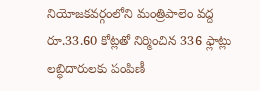నియోజకవర్గంలోని మంత్రిపాలెం వద్ద రూ.33.60 కోట్లతో నిర్మించిన 336 ఫ్లాట్లు లబ్ధిదారులకు పంపిణీ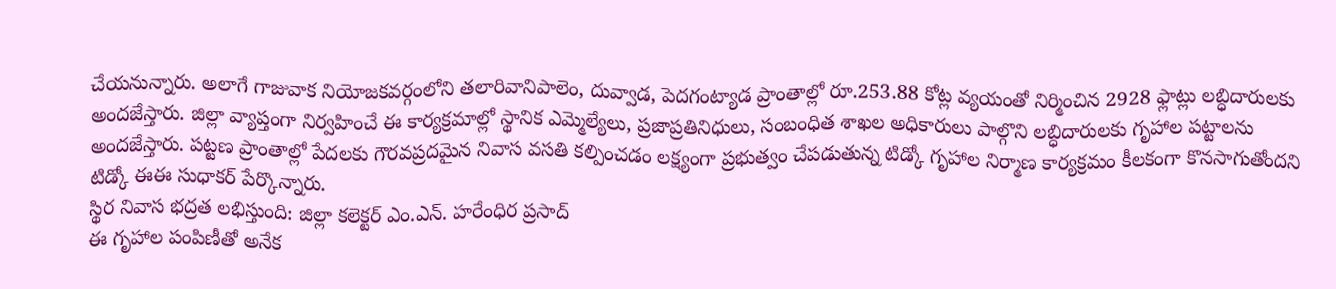చేయనున్నారు. అలాగే గాజువాక నియోజకవర్గంలోని తలారివానిపాలెం, దువ్వాడ, పెదగంట్యాడ ప్రాంతాల్లో రూ.253.88 కోట్ల వ్యయంతో నిర్మించిన 2928 ఫ్లాట్లు లబ్ధిదారులకు అందజేస్తారు. జిల్లా వ్యాప్తంగా నిర్వహించే ఈ కార్యక్రమాల్లో స్థానిక ఎమ్మెల్యేలు, ప్రజాప్రతినిధులు, సంబంధిత శాఖల అధికారులు పాల్గొని లబ్ధిదారులకు గృహాల పట్టాలను అందజేస్తారు. పట్టణ ప్రాంతాల్లో పేదలకు గౌరవప్రదమైన నివాస వసతి కల్పించడం లక్ష్యంగా ప్రభుత్వం చేపడుతున్న టిడ్కో గృహాల నిర్మాణ కార్యక్రమం కీలకంగా కొనసాగుతోందని టిడ్కో ఈఈ సుధాకర్ పేర్కొన్నారు.
స్థిర నివాస భద్రత లభిస్తుంది: జిల్లా కలెక్టర్ ఎం.ఎన్. హరేంధిర ప్రసాద్
ఈ గృహాల పంపిణీతో అనేక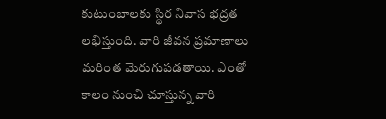కుటుంబాలకు స్థిర నివాస భద్రత లభిస్తుంది. వారి జీవన ప్రమాణాలు మరింత మెరుగుపడతాయి. ఎంతో కాలం నుంచి చూస్తున్న వారి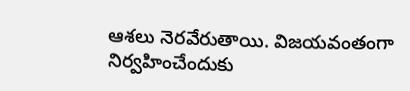ఆశలు నెరవేరుతాయి. విజయవంతంగా నిర్వహించేందుకు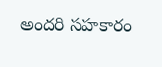అందరి సహకారం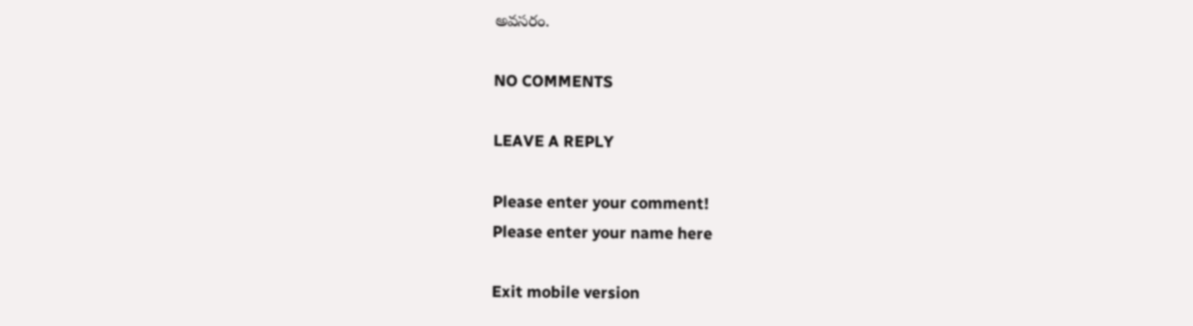అవసరం.

NO COMMENTS

LEAVE A REPLY

Please enter your comment!
Please enter your name here

Exit mobile version